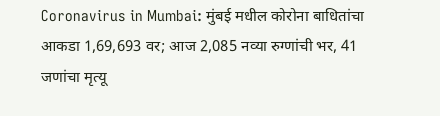Coronavirus in Mumbai: मुंबई मधील कोरोना बाधितांचा आकडा 1,69,693 वर; आज 2,085 नव्या रुग्णांची भर, 41 जणांचा मृत्यू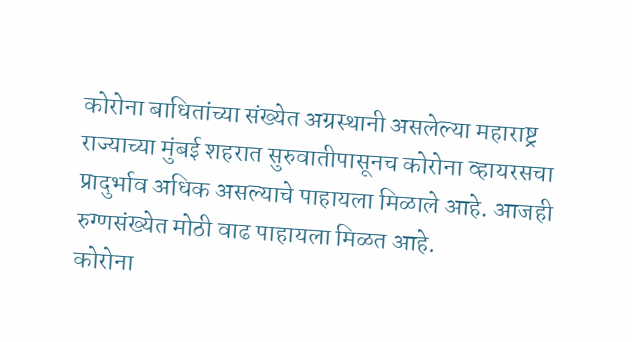कोरोना बाधितांच्या संख्येत अग्रस्थानी असलेल्या महाराष्ट्र राज्याच्या मुंबई शहरात सुरुवातीपासूनच कोरोना व्हायरसचा प्रादुर्भाव अधिक असल्याचे पाहायला मिळाले आहे. आजही रुग्णसंख्येत मोठी वाढ पाहायला मिळत आहे.
कोरोना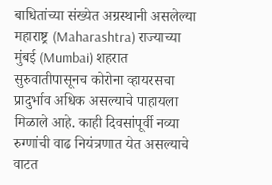बाधितांच्या संख्येत अग्रस्थानी असलेल्या महाराष्ट्र (Maharashtra) राज्याच्या मुंबई (Mumbai) शहरात सुरुवातीपासूनच कोरोना व्हायरसचा प्रादुर्भाव अधिक असल्याचे पाहायला मिळाले आहे. काही दिवसांपूर्वी नव्या रुग्णांची वाढ नियंत्रणात येत असल्याचे वाटत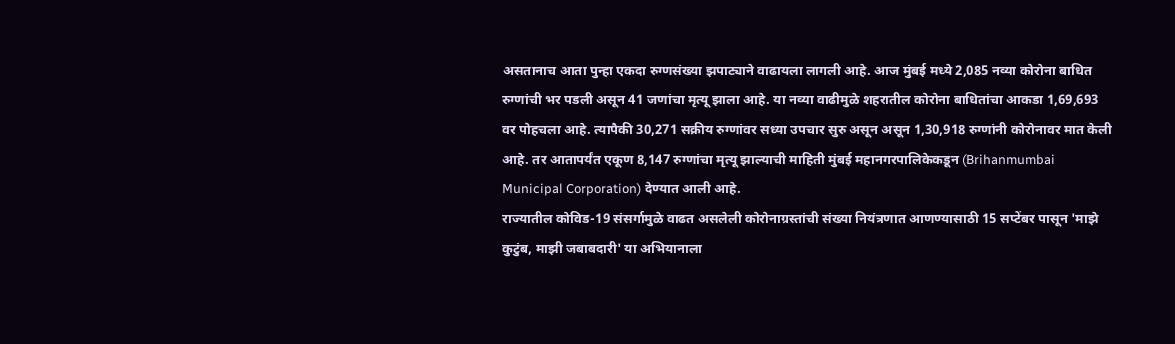असतानाच आता पुन्हा एकदा रुग्णसंख्या झपाट्याने वाढायला लागली आहे. आज मुंबई मध्ये 2,085 नव्या कोरोना बाधित रुग्णांची भर पडली असून 41 जणांचा मृत्यू झाला आहे. या नव्या वाढीमुळे शहरातील कोरोना बाधितांचा आकडा 1,69,693 वर पोहचला आहे. त्यापैकी 30,271 सक्रीय रुग्णांवर सध्या उपचार सुरु असून असून 1,30,918 रुग्णांनी कोरोनावर मात केली आहे. तर आतापर्यंत एकूण 8,147 रुग्णांचा मृत्यू झाल्याची माहिती मुंबई महानगरपालिकेकडून (Brihanmumbai Municipal Corporation) देण्यात आली आहे.
राज्यातील कोविड-19 संसर्गामुळे वाढत असलेली कोरोनाग्रस्तांची संख्या नियंत्रणात आणण्यासाठी 15 सप्टेंबर पासून 'माझे कुटुंब, माझी जबाबदारी' या अभियानाला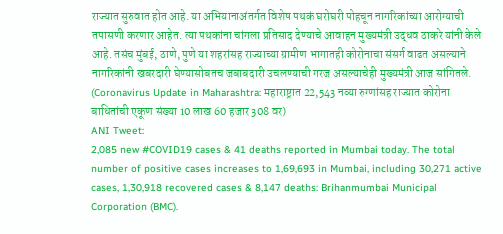राज्यात सुरुवात होत आहे. या अभियानाअंतर्गत विशेष पथकं घरोघरी पोहचून नागरिकांच्या आरोग्याची तपासणी करणार आहेत. त्या पथकांना चांगला प्रतिसाद देण्याचे आवाहन मुख्यमंत्री उद्धव ठाकरे यांनी केले आहे. तसंच मुंबई, ठाणे, पुणे या शहरांसह राज्याच्या ग्रामीण भागातही कोरोनाचा संसर्ग वाढत असल्याने नागरिकांनी खबरदारी घेण्यासोबतच जबाबदारी उचलण्याची गरज असल्याचेही मुख्यमंत्री आज सांगितले. (Coronavirus Update in Maharashtra: महाराष्ट्रात 22,543 नव्या रुग्णांसह राज्यात कोरोना बाधितांची एकूण संख्या 10 लाख 60 हजार 308 वर)
ANI Tweet:
2,085 new #COVID19 cases & 41 deaths reported in Mumbai today. The total number of positive cases increases to 1,69,693 in Mumbai, including 30,271 active cases, 1,30,918 recovered cases & 8,147 deaths: Brihanmumbai Municipal Corporation (BMC).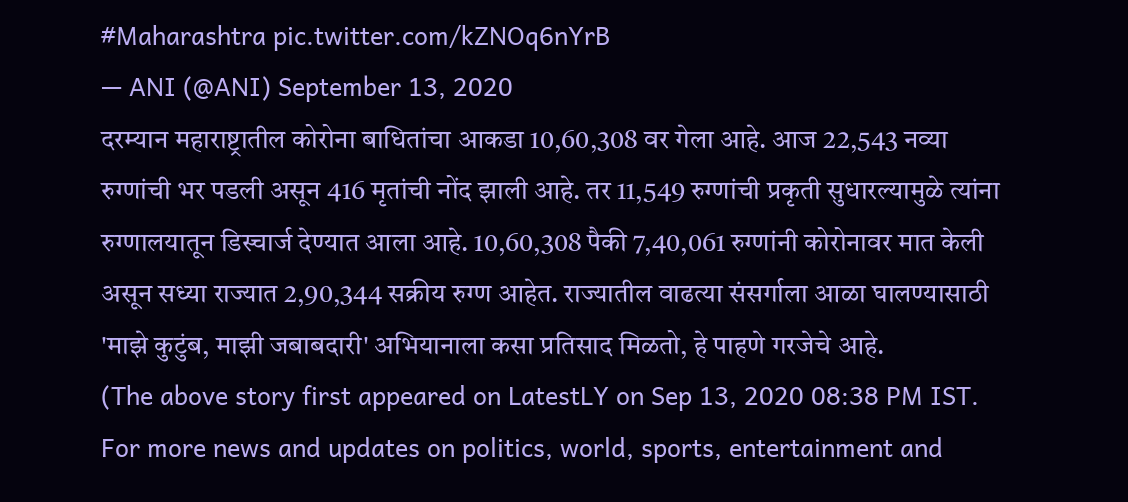#Maharashtra pic.twitter.com/kZNOq6nYrB
— ANI (@ANI) September 13, 2020
दरम्यान महाराष्ट्रातील कोरोना बाधितांचा आकडा 10,60,308 वर गेला आहे. आज 22,543 नव्या रुग्णांची भर पडली असून 416 मृतांची नोंद झाली आहे. तर 11,549 रुग्णांची प्रकृती सुधारल्यामुळे त्यांना रुग्णालयातून डिस्चार्ज देण्यात आला आहे. 10,60,308 पैकी 7,40,061 रुग्णांनी कोरोनावर मात केली असून सध्या राज्यात 2,90,344 सक्रीय रुग्ण आहेत. राज्यातील वाढत्या संसर्गाला आळा घालण्यासाठी 'माझे कुटुंब, माझी जबाबदारी' अभियानाला कसा प्रतिसाद मिळतो, हे पाहणे गरजेचे आहे.
(The above story first appeared on LatestLY on Sep 13, 2020 08:38 PM IST. For more news and updates on politics, world, sports, entertainment and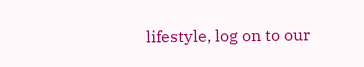lifestyle, log on to our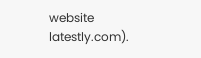website latestly.com).